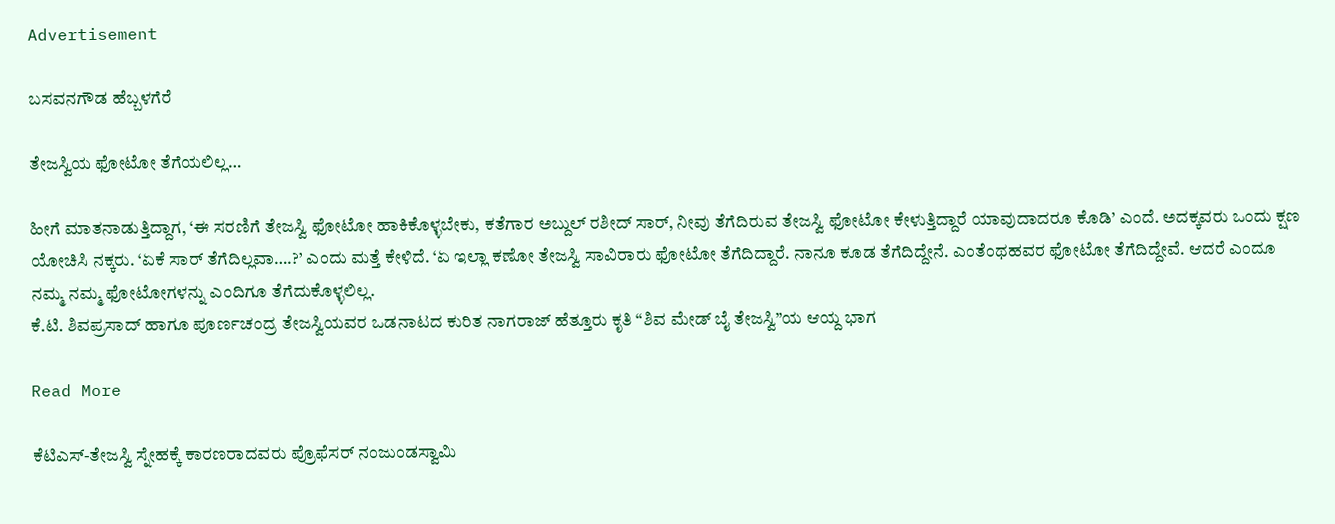Advertisement

ಬಸವನಗೌಡ ಹೆಬ್ಬಳಗೆರೆ

ತೇಜಸ್ವಿಯ ಫೋಟೋ ತೆಗೆಯಲಿಲ್ಲ…

ಹೀಗೆ ಮಾತನಾಡುತ್ತಿದ್ದಾಗ, ‘ಈ ಸರಣಿಗೆ ತೇಜಸ್ವಿ ಫೋಟೋ ಹಾಕಿಕೊಳ್ಳಬೇಕು, ಕತೆಗಾರ ಅಬ್ದುಲ್ ರಶೀದ್ ಸಾರ್, ನೀವು ತೆಗೆದಿರುವ ತೇಜಸ್ವಿ ಫೋಟೋ ಕೇಳುತ್ತಿದ್ದಾರೆ ಯಾವುದಾದರೂ ಕೊಡಿ’ ಎಂದೆ. ಅದಕ್ಕವರು ಒಂದು ಕ್ಷಣ ಯೋಚಿಸಿ ನಕ್ಕರು. ‘ಏಕೆ ಸಾರ್ ತೆಗೆದಿಲ್ಲವಾ….?’ ಎಂದು ಮತ್ತೆ ಕೇಳಿದೆ. ‘ಏ ಇಲ್ಲಾ ಕಣೋ ತೇಜಸ್ವಿ ಸಾವಿರಾರು ಫೋಟೋ ತೆಗೆದಿದ್ದಾರೆ. ನಾನೂ ಕೂಡ ತೆಗೆದಿದ್ದೇನೆ. ಎಂತೆಂಥಹವರ ಫೋಟೋ ತೆಗೆದಿದ್ದೇವೆ. ಆದರೆ ಎಂದೂ ನಮ್ಮ ನಮ್ಮ ಫೋಟೋಗಳನ್ನು ಎಂದಿಗೂ ತೆಗೆದುಕೊಳ್ಳಲಿಲ್ಲ.
ಕೆ.ಟಿ. ಶಿವಪ್ರಸಾದ್ ಹಾಗೂ ಪೂರ್ಣಚಂದ್ರ ತೇಜಸ್ವಿಯವರ ಒಡನಾಟದ ಕುರಿತ ನಾಗರಾಜ್‌ ಹೆತ್ತೂರು ಕೃತಿ “ಶಿವ ಮೇಡ್‌ ಬೈ ತೇಜಸ್ವಿ”ಯ ಆಯ್ದ ಭಾಗ

Read More

ಕೆಟಿಎಸ್‌-ತೇಜಸ್ವಿ ಸ್ನೇಹಕ್ಕೆ ಕಾರಣರಾದವರು ಪ್ರೊಫೆಸರ್ ನಂಜುಂಡಸ್ವಾಮಿ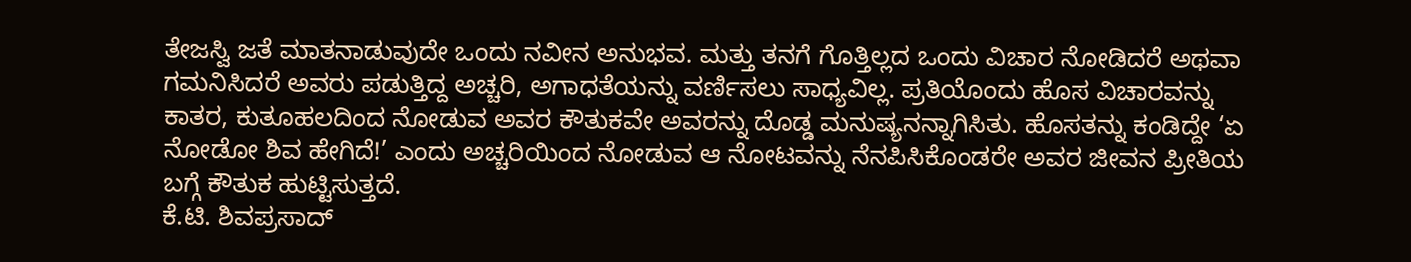ತೇಜಸ್ವಿ ಜತೆ ಮಾತನಾಡುವುದೇ ಒಂದು ನವೀನ ಅನುಭವ. ಮತ್ತು ತನಗೆ ಗೊತ್ತಿಲ್ಲದ ಒಂದು ವಿಚಾರ ನೋಡಿದರೆ ಅಥವಾ ಗಮನಿಸಿದರೆ ಅವರು ಪಡುತ್ತಿದ್ದ ಅಚ್ಚರಿ, ಅಗಾಧತೆಯನ್ನು ವರ್ಣಿಸಲು ಸಾಧ್ಯವಿಲ್ಲ. ಪ್ರತಿಯೊಂದು ಹೊಸ ವಿಚಾರವನ್ನು ಕಾತರ, ಕುತೂಹಲದಿಂದ ನೋಡುವ ಅವರ ಕೌತುಕವೇ ಅವರನ್ನು ದೊಡ್ಡ ಮನುಷ್ಯನನ್ನಾಗಿಸಿತು. ಹೊಸತನ್ನು ಕಂಡಿದ್ದೇ ‘ಏ ನೋಡೋ ಶಿವ ಹೇಗಿದೆ!’ ಎಂದು ಅಚ್ಚರಿಯಿಂದ ನೋಡುವ ಆ ನೋಟವನ್ನು ನೆನಪಿಸಿಕೊಂಡರೇ ಅವರ ಜೀವನ ಪ್ರೀತಿಯ ಬಗ್ಗೆ ಕೌತುಕ ಹುಟ್ಟಿಸುತ್ತದೆ.
ಕೆ.ಟಿ. ಶಿವಪ್ರಸಾದ್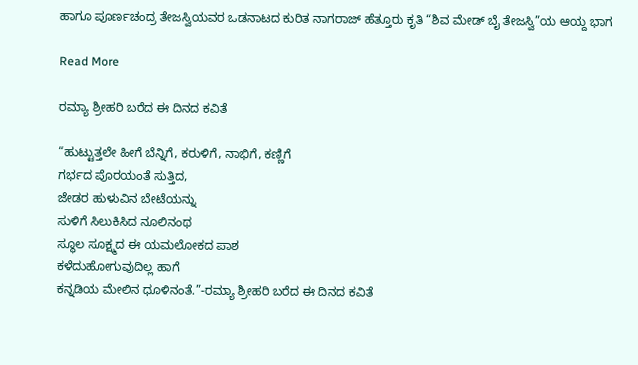ಹಾಗೂ ಪೂರ್ಣಚಂದ್ರ ತೇಜಸ್ವಿಯವರ ಒಡನಾಟದ ಕುರಿತ ನಾಗರಾಜ್‌ ಹೆತ್ತೂರು ಕೃತಿ “ಶಿವ ಮೇಡ್‌ ಬೈ ತೇಜಸ್ವಿ”ಯ ಆಯ್ದ ಭಾಗ

Read More

ರಮ್ಯಾ ಶ್ರೀಹರಿ ಬರೆದ ಈ ದಿನದ ಕವಿತೆ

“ಹುಟ್ಟುತ್ತಲೇ ಹೀಗೆ ಬೆನ್ನಿಗೆ, ಕರುಳಿಗೆ, ನಾಭಿಗೆ, ಕಣ್ಣಿಗೆ
ಗರ್ಭದ ಪೊರಯಂತೆ ಸುತ್ತಿದ,
ಜೇಡರ ಹುಳುವಿನ ಬೇಟೆಯನ್ನು
ಸುಳಿಗೆ ಸಿಲುಕಿಸಿದ ನೂಲಿನಂಥ
ಸ್ಥೂಲ ಸೂಕ್ಷ್ಮದ ಈ ಯಮಲೋಕದ ಪಾಶ
ಕಳೆದುಹೋಗುವುದಿಲ್ಲ ಹಾಗೆ
ಕನ್ನಡಿಯ ಮೇಲಿನ ಧೂಳಿನಂತೆ.”-ರಮ್ಯಾ ಶ್ರೀಹರಿ ಬರೆದ ಈ ದಿನದ ಕವಿತೆ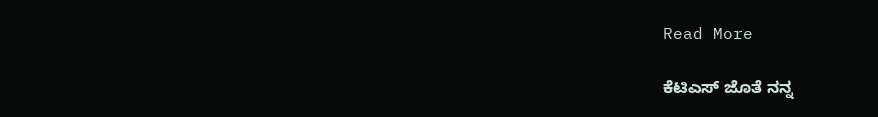Read More

ಕೆಟಿಎಸ್ ಜೊತೆ ನನ್ನ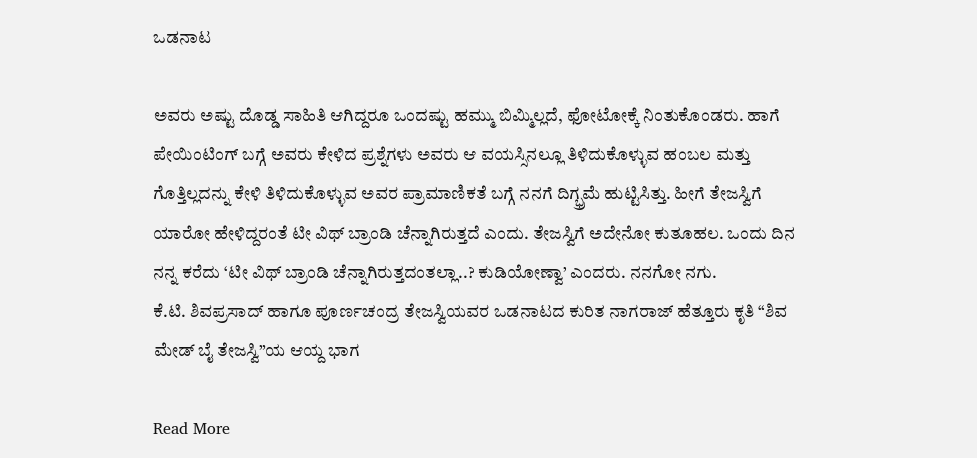ಒಡನಾಟ

ಅವರು ಅಷ್ಟು ದೊಡ್ಡ ಸಾಹಿತಿ ಆಗಿದ್ದರೂ ಒಂದಷ್ಟು ಹಮ್ಮು ಬಿಮ್ಮಿಲ್ಲದೆ, ಫೋಟೋಕ್ಕೆ ನಿಂತುಕೊಂಡರು. ಹಾಗೆ ಪೇಯಿಂಟಿಂಗ್ ಬಗ್ಗೆ ಅವರು ಕೇಳಿದ ಪ್ರಶ್ನೆಗಳು ಅವರು ಆ ವಯಸ್ಸಿನಲ್ಲೂ ತಿಳಿದುಕೊಳ್ಳುವ ಹಂಬಲ ಮತ್ತು ಗೊತ್ತಿಲ್ಲದನ್ನು ಕೇಳಿ ತಿಳಿದುಕೊಳ್ಳುವ ಅವರ ಪ್ರಾಮಾಣಿಕತೆ ಬಗ್ಗೆ ನನಗೆ ದಿಗ್ಭ್ರಮೆ ಹುಟ್ಟಿಸಿತ್ತು. ಹೀಗೆ ತೇಜಸ್ವಿಗೆ ಯಾರೋ ಹೇಳಿದ್ದರಂತೆ ಟೀ ವಿಥ್ ಬ್ರಾಂಡಿ ಚೆನ್ನಾಗಿರುತ್ತದೆ ಎಂದು. ತೇಜಸ್ವಿಗೆ ಅದೇನೋ ಕುತೂಹಲ. ಒಂದು ದಿನ ನನ್ನ ಕರೆದು ‘ಟೀ ವಿಥ್ ಬ್ರಾಂಡಿ ಚೆನ್ನಾಗಿರುತ್ತದಂತಲ್ಲಾ..? ಕುಡಿಯೋಣ್ವಾ’ ಎಂದರು. ನನಗೋ ನಗು.
ಕೆ.ಟಿ. ಶಿವಪ್ರಸಾದ್ ಹಾಗೂ ಪೂರ್ಣಚಂದ್ರ ತೇಜಸ್ವಿಯವರ ಒಡನಾಟದ ಕುರಿತ ನಾಗರಾಜ್‌ ಹೆತ್ತೂರು ಕೃತಿ “ಶಿವ ಮೇಡ್‌ ಬೈ ತೇಜಸ್ವಿ”ಯ ಆಯ್ದ ಭಾಗ

Read More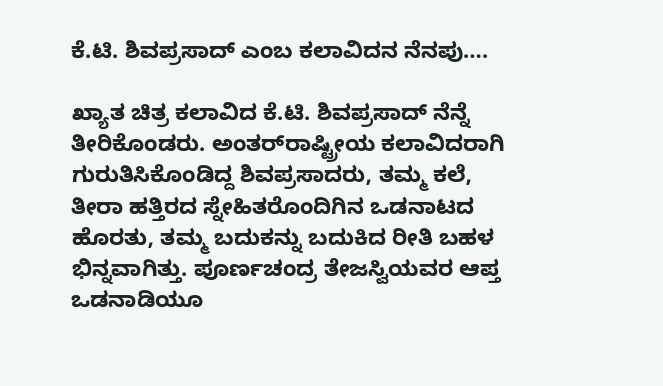ಕೆ.ಟಿ. ಶಿವಪ್ರಸಾದ್ ಎಂಬ ಕಲಾವಿದನ ನೆನಪು….

ಖ್ಯಾತ ಚಿತ್ರ ಕಲಾವಿದ ಕೆ.ಟಿ. ಶಿವಪ್ರಸಾದ್ ನೆನ್ನೆ ತೀರಿಕೊಂಡರು. ಅಂತರ್‌ರಾಷ್ಟ್ರೀಯ ಕಲಾವಿದರಾಗಿ ಗುರುತಿಸಿಕೊಂಡಿದ್ದ ಶಿವಪ್ರಸಾದರು, ತಮ್ಮ ಕಲೆ, ತೀರಾ ಹತ್ತಿರದ ಸ್ನೇಹಿತರೊಂದಿಗಿನ ಒಡನಾಟದ ಹೊರತು, ತಮ್ಮ ಬದುಕನ್ನು ಬದುಕಿದ ರೀತಿ ಬಹಳ ಭಿನ್ನವಾಗಿತ್ತು. ಪೂರ್ಣಚಂದ್ರ ತೇಜಸ್ವಿಯವರ ಆಪ್ತ ಒಡನಾಡಿಯೂ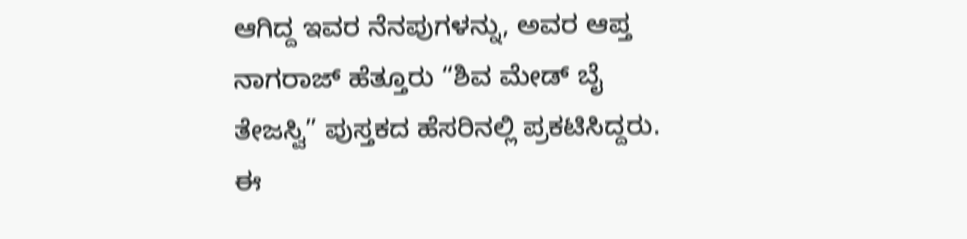ಆಗಿದ್ದ ಇವರ ನೆನಪುಗಳನ್ನು, ಅವರ ಆಪ್ತ ನಾಗರಾಜ್‌ ಹೆತ್ತೂರು “ಶಿವ ಮೇಡ್‌ ಬೈ ತೇಜಸ್ವಿ” ಪುಸ್ತಕದ ಹೆಸರಿನಲ್ಲಿ ಪ್ರಕಟಿಸಿದ್ದರು. ಈ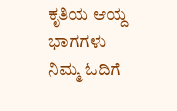ಕೃತಿಯ ಆಯ್ದ ಭಾಗಗಳು ನಿಮ್ಮ ಓದಿಗೆ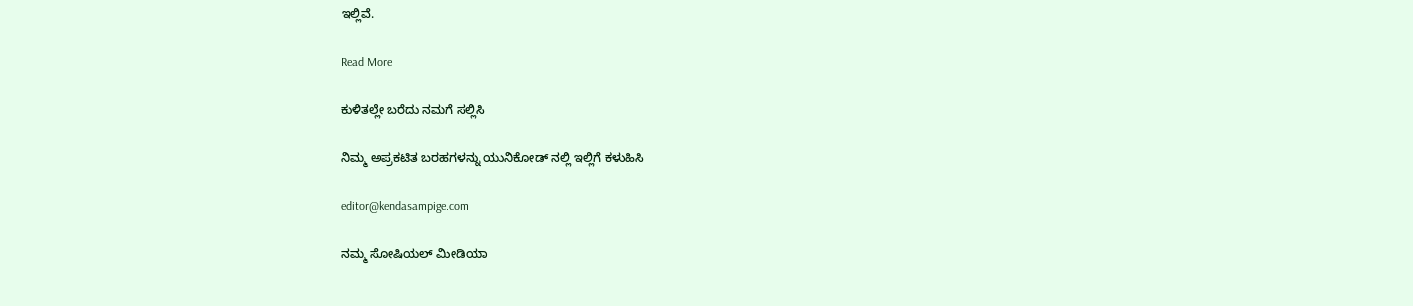ಇಲ್ಲಿವೆ.

Read More

ಕುಳಿತಲ್ಲೇ ಬರೆದು ನಮಗೆ ಸಲ್ಲಿಸಿ

ನಿಮ್ಮ ಅಪ್ರಕಟಿತ ಬರಹಗಳನ್ನು ಯುನಿಕೋಡ್ ನಲ್ಲಿ ಇಲ್ಲಿಗೆ ಕಳುಹಿಸಿ

editor@kendasampige.com

ನಮ್ಮ ಸೋಷಿಯಲ್‌ ಮೀಡಿಯಾ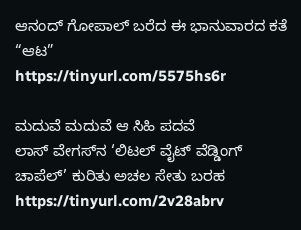ಆನಂದ್‌ ಗೋಪಾಲ್‌ ಬರೆದ ಈ ಭಾನುವಾರದ ಕತೆ “ಆಟ”
https://tinyurl.com/5575hs6r

ಮದುವೆ ಮದುವೆ ಆ ಸಿಹಿ ಪದವೆ
ಲಾಸ್‌ ವೇಗಸ್‌ನ ‘ಲಿಟಲ್ ವೈಟ್ ವೆಡ್ಡಿಂಗ್ ಚಾಪೆಲ್’ ಕುರಿತು ಅಚಲ ಸೇತು ಬರಹ
https://tinyurl.com/2v28abrv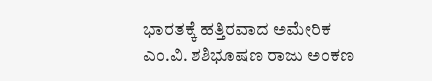ಭಾರತಕ್ಕೆ ಹತ್ತಿರವಾದ ಅಮೇರಿಕ
ಎಂ.ವಿ. ಶಶಿಭೂಷಣ ರಾಜು ಅಂಕಣ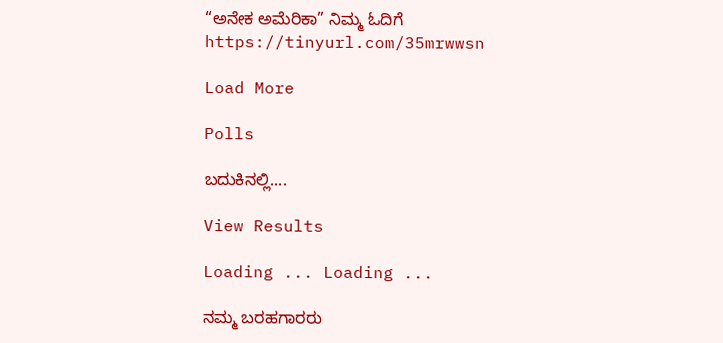“ಅನೇಕ ಅಮೆರಿಕಾ” ನಿಮ್ಮ ಓದಿಗೆ
https://tinyurl.com/35mrwwsn

Load More

Polls

ಬದುಕಿನಲ್ಲಿ....

View Results

Loading ... Loading ...

ನಮ್ಮ ಬರಹಗಾರರು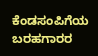ಕೆಂಡಸಂಪಿಗೆಯ ಬರಹಗಾರರ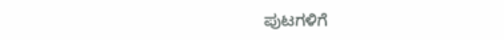ಪುಟಗಳಿಗೆ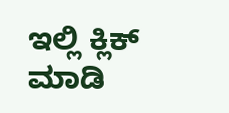ಇಲ್ಲಿ ಕ್ಲಿಕ್ ಮಾಡಿ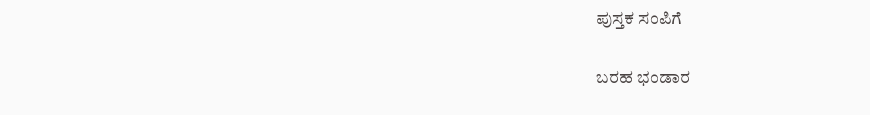ಪುಸ್ತಕ ಸಂಪಿಗೆ

ಬರಹ ಭಂಡಾರ